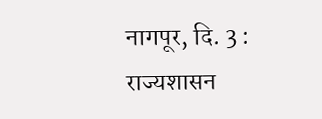नागपूर, दि. 3 : राज्यशासन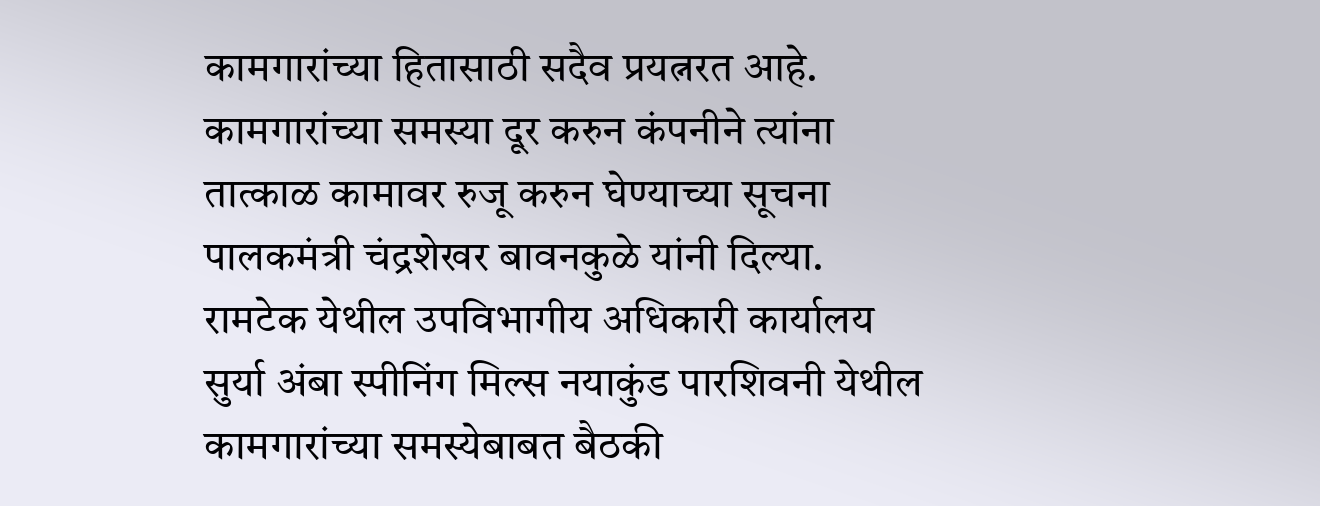कामगारांच्या हितासाठी सदैव प्रयत्नरत आहे. कामगारांच्या समस्या दूर करुन कंपनीने त्यांना तात्काळ कामावर रुजू करुन घेण्याच्या सूचना पालकमंत्री चंद्रशेखर बावनकुळे यांनी दिल्या. रामटेक येथील उपविभागीय अधिकारी कार्यालय सुर्या अंबा स्पीनिंग मिल्स नयाकुंड पारशिवनी येथील कामगारांच्या समस्येबाबत बैठकी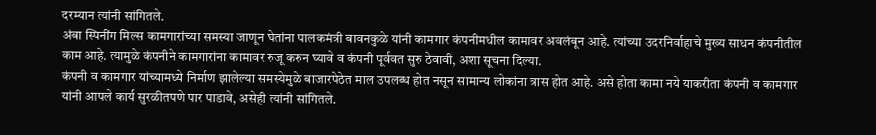दरम्यान त्यांनी सांगितले.
अंबा स्पिनींग मिल्स कामगारांच्या समस्या जाणून घेतांना पालकमंत्री बावनकुळे यांनी कामगार कंपनीमधील कामावर अवलंबून आहे. त्यांच्या उदरनिर्वाहाचे मुख्य साधन कंपनीतील काम आहे. त्यामुळे कंपनीने कामगारांना कामावर रुजू करुन घ्यावे व कंपनी पूर्ववत सुरु ठेवावी, अशा सूचना दिल्या.
कंपनी व कामगार यांच्यामध्ये निर्माण झालेल्या समस्येमुळे बाजारपेठेत माल उपलब्ध होत नसून सामान्य लोकांना त्रास होत आहे. असे होता कामा नये याकरीता कंपनी व कामगार यांनी आपले कार्य सुरळीतपणे पार पाडावे, असेही त्यांनी सांगितले.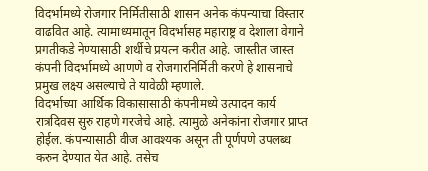विदर्भामध्ये रोजगार निर्मितीसाठी शासन अनेक कंपन्याचा विस्तार वाढवित आहे. त्यामाध्यमातून विदर्भासह महाराष्ट्र व देशाला वेगाने प्रगतीकडे नेण्यासाठी शर्थीचे प्रयत्न करीत आहे. जास्तीत जास्त कंपनी विदर्भामध्ये आणणे व रोजगारनिर्मिती करणे हे शासनाचे प्रमुख लक्ष्य असल्याचे ते यावेळी म्हणाले.
विदर्भाच्या आर्थिक विकासासाठी कंपनीमध्ये उत्पादन कार्य रात्रदिवस सुरु राहणे गरजेचे आहे. त्यामुळे अनेकांना रोजगार प्राप्त होईल. कंपन्यासाठी वीज आवश्यक असून ती पूर्णपणे उपलब्ध करुन देण्यात येत आहे. तसेच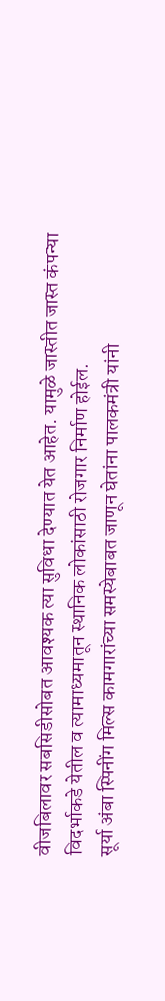वीजबिलावर सबसिडीसोबत आवश्यक त्या सुविधा देण्यात येत आहेत. यामुळे जास्तीत जास्त कंपन्या विदर्भाकडे येतील व त्यामाध्यमातून स्थानिक लोकांसाठी रोजगार निर्माण होईल.
सूर्या अंबा स्पिनींग मिल्स कामगारांच्या समस्येबाबत जाणून घेतांना पालकमंत्री यांनी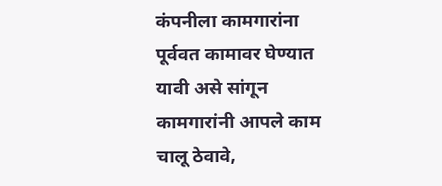कंपनीला कामगारांना पूर्ववत कामावर घेण्यात यावी असे सांगून कामगारांनी आपले काम चालू ठेवावे,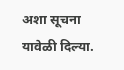अशा सूचना यावेळी दिल्या.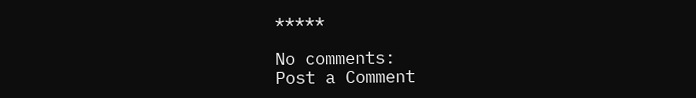*****

No comments:
Post a Comment